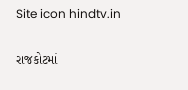Site icon hindtv.in

રાજકોટમાં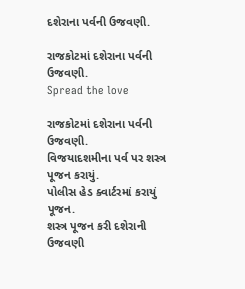દશેરાના પર્વની ઉજવણી.

રાજકોટમાં દશેરાના પર્વની ઉજવણી.
Spread the love

રાજકોટમાં દશેરાના પર્વની ઉજવણી.
વિજયાદશમીના પર્વ પર શસ્ત્ર પૂજન કરાયું.
પોલીસ હેડ ક્વાર્ટરમાં કરાયું પૂજન.
શસ્ત્ર પૂજન કરી દશેરાની ઉજવણી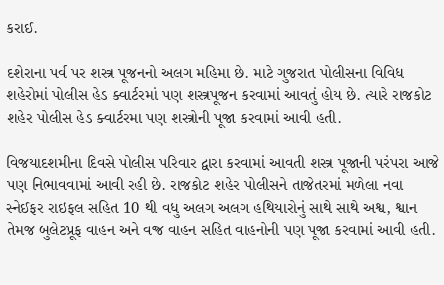કરાઈ.

દશેરાના પર્વ પર શસ્ત્ર પૂજનનો અલગ મહિમા છે. માટે ગુજરાત પોલીસના વિવિધ શહેરોમાં પોલીસ હેડ ક્વાર્ટરમાં પણ શસ્ત્રપૂજન કરવામાં આવતું હોય છે. ત્યારે રાજકોટ શહેર પોલીસ હેડ ક્વાર્ટરમા પણ શસ્ત્રોની પૂજા કરવામાં આવી હતી.

વિજયાદશમીના દિવસે પોલીસ પરિવાર દ્વારા કરવામાં આવતી શસ્ત્ર પૂજાની પરંપરા આજે પણ નિભાવવામાં આવી રહી છે. રાજકોટ શહેર પોલીસને તાજેતરમાં મળેલા નવા સ્નેઈફર રાઇફલ સહિત 10 થી વધુ અલગ અલગ હથિયારોનું સાથે સાથે અશ્વ, શ્વાન તેમજ બુલેટપ્રૂફ વાહન અને વજ્ર વાહન સહિત વાહનોની પણ પૂજા કરવામાં આવી હતી.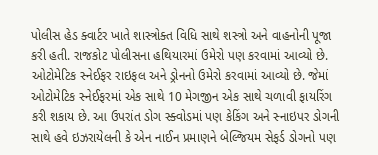પોલીસ હેડ ક્વાર્ટર ખાતે શાસ્ત્રોક્ત વિધિ સાથે શસ્ત્રો અને વાહનોની પૂજા કરી હતી. રાજકોટ પોલીસના હથિયારમાં ઉમેરો પણ કરવામાં આવ્યો છે. ઓટોમેટિક સ્નેઈફર રાઇફલ અને ડ્રોનનો ઉમેરો કરવામાં આવ્યો છે. જેમાં ઓટોમેટિક સ્નેઈફરમાં એક સાથે 10 મેગજીન એક સાથે ચળાવી ફાયરિંગ કરી શકાય છે. આ ઉપરાંત ડોગ સ્ક્વોડમાં પણ કેકિંગ અને સ્નાઇપર ડોગની સાથે હવે ઇઝરાયેલની કે એન નાઈન પ્રમાણને બેલ્જિયમ સેફર્ડ ડોગનો પણ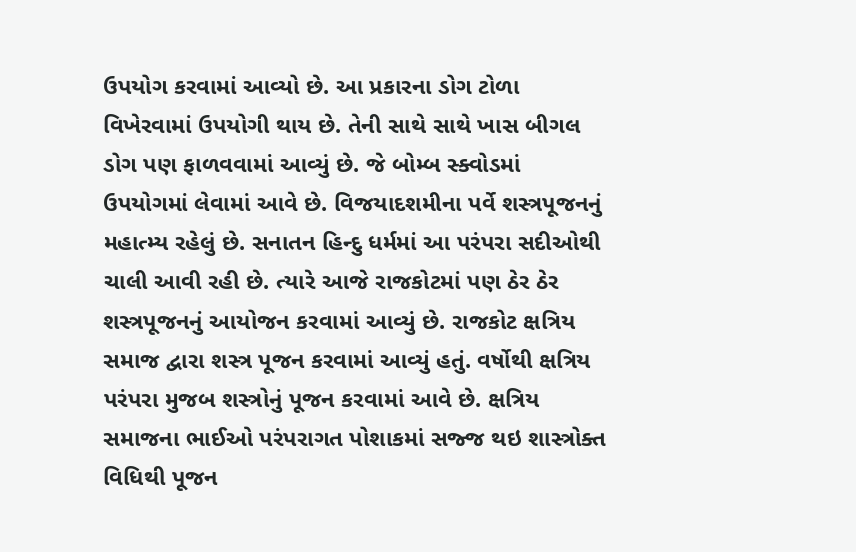ઉપયોગ કરવામાં આવ્યો છે. આ પ્રકારના ડોગ ટોળા વિખેરવામાં ઉપયોગી થાય છે. તેની સાથે સાથે ખાસ બીગલ ડોગ પણ ફાળવવામાં આવ્યું છે. જે બોમ્બ સ્ક્વોડમાં ઉપયોગમાં લેવામાં આવે છે. વિજયાદશમીના પર્વે શસ્ત્રપૂજનનું મહાત્મ્ય રહેલું છે. સનાતન હિન્દુ ધર્મમાં આ પરંપરા સદીઓથી ચાલી આવી રહી છે. ત્યારે આજે રાજકોટમાં પણ ઠેર ઠેર શસ્ત્રપૂજનનું આયોજન કરવામાં આવ્યું છે. રાજકોટ ક્ષત્રિય સમાજ દ્વારા શસ્ત્ર પૂજન કરવામાં આવ્યું હતું. વર્ષોથી ક્ષત્રિય પરંપરા મુજબ શસ્ત્રોનું પૂજન કરવામાં આવે છે. ક્ષત્રિય સમાજના ભાઈઓ પરંપરાગત પોશાકમાં સજ્જ થઇ શાસ્ત્રોક્ત વિધિથી પૂજન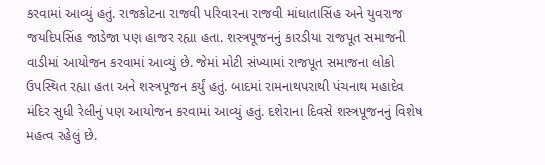કરવામાં આવ્યું હતું. રાજકોટના રાજવી પરિવારના રાજવી માંધાતાસિંહ અને યુવરાજ જયદિપસિંહ જાડેજા પણ હાજર રહ્યા હતા. શસ્ત્રપૂજનનું કારડીયા રાજપૂત સમાજની વાડીમાં આયોજન કરવામાં આવ્યું છે. જેમાં મોટી સંખ્યામાં રાજપૂત સમાજના લોકો ઉપસ્થિત રહ્યા હતા અને શસ્ત્રપૂજન કર્યું હતું. બાદમાં રામનાથપરાથી પંચનાથ મહાદેવ મંદિર સુધી રેલીનું પણ આયોજન કરવામાં આવ્યું હતું. દશેરાના દિવસે શસ્ત્રપૂજનનું વિશેષ મહત્વ રહેલું છે.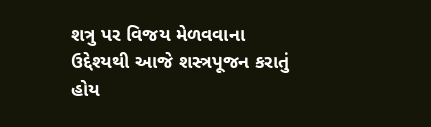શત્રુ પર વિજય મેળવવાના ઉદ્દેશ્યથી આજે શસ્ત્રપૂજન કરાતું હોય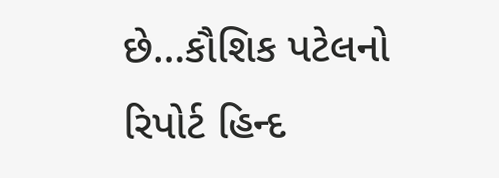છે…કૌશિક પટેલનો રિપોર્ટ હિન્દ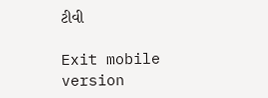ટીવી

Exit mobile version